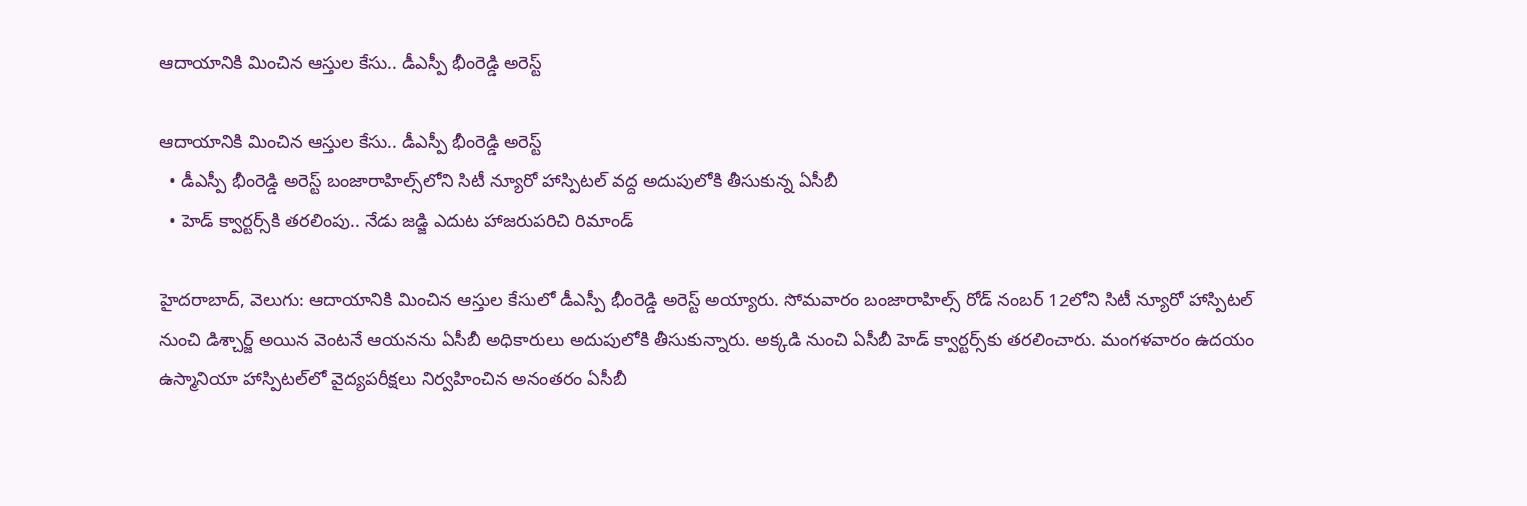ఆదాయానికి మించిన ఆస్తుల కేసు.. డీఎస్పీ భీంరెడ్డి అరెస్ట్‌‌‌‌‌‌‌‌

ఆదాయానికి మించిన ఆస్తుల కేసు.. డీఎస్పీ భీంరెడ్డి అరెస్ట్‌‌‌‌‌‌‌‌
  • డీఎస్పీ భీంరెడ్డి అరెస్ట్‌‌‌‌‌‌‌‌ బంజారాహిల్స్‌‌‌‌‌‌‌‌లోని సిటీ న్యూరో హాస్పిటల్‌‌‌‌‌‌‌‌ వద్ద అదుపులోకి తీసుకున్న ఏసీబీ
  • హెడ్‌‌‌‌‌‌‌‌ క్వార్టర్స్‌‌‌‌‌‌‌‌కి తరలింపు.. నేడు జడ్జి ఎదుట హాజరుపరిచి రిమాండ్‌‌‌‌‌‌‌‌

హైదరాబాద్‌‌, వెలుగు: ఆదాయానికి మించిన ఆస్తుల కేసులో డీఎస్పీ భీంరెడ్డి అరెస్ట్ అయ్యారు. సోమవారం బంజారాహిల్స్ రోడ్‌‌ నంబర్ 12లోని సిటీ న్యూరో హాస్పిటల్‌‌ నుంచి డిశ్చార్జ్‌‌ అయిన వెంటనే ఆయనను ఏసీబీ అధికారులు అదుపులోకి తీసుకున్నారు. అక్కడి నుంచి ఏసీబీ హెడ్‌‌ క్వార్టర్స్‌‌కు తరలించారు. మంగళవారం ఉదయం ఉస్మానియా హాస్పిటల్‌‌లో వైద్యపరీక్షలు నిర్వహించిన అనంతరం ఏసీబీ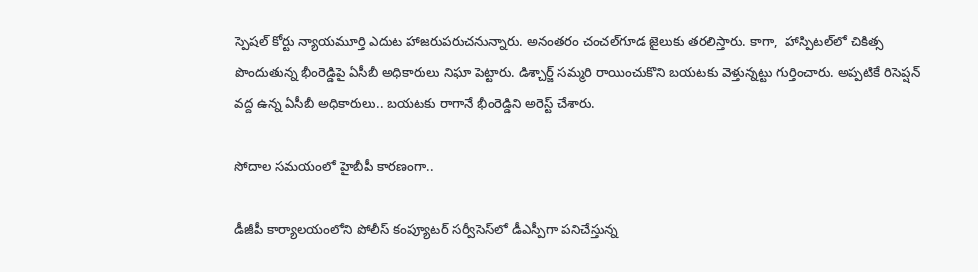స్పెషల్ కోర్టు న్యాయమూర్తి ఎదుట హాజరుపరుచనున్నారు. అనంతరం చంచల్‌‌గూడ జైలుకు తరలిస్తారు. కాగా,  హాస్పిటల్‌‌లో చికిత్స పొందుతున్న భీంరెడ్డిపై ఏసీబీ అధికారులు నిఘా పెట్టారు. డిశ్చార్జ్ సమ్మరి రాయించుకొని బయటకు వెళ్తున్నట్టు గుర్తించారు. అప్పటికే రిసెప్షన్‌‌ వద్ద ఉన్న ఏసీబీ అధికారులు.. బయటకు రాగానే భీంరెడ్డిని అరెస్ట్‌‌ చేశారు.

సోదాల సమయంలో హైబీపీ కారణంగా..

డీజీపీ కార్యాలయంలోని పోలీస్‌‌ కంప్యూటర్‌‌ సర్వీసెస్‌‌లో డీఎస్పీగా పనిచేస్తున్న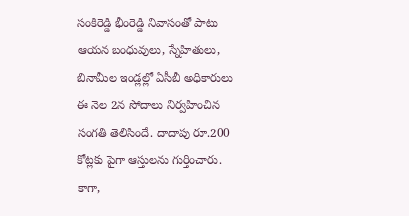సంకిరెడ్డి భీంరెడ్డి నివాసంతో పాటు ఆయన బంధువులు, స్నేహితులు, బినామీల ఇండ్లల్లో ఏసీబీ అధికారులు ఈ నెల 2న సోదాలు నిర్వహించిన సంగతి తెలిసిందే. దాదాపు రూ.200 కోట్లకు పైగా ఆస్తులను గుర్తించారు. కాగా,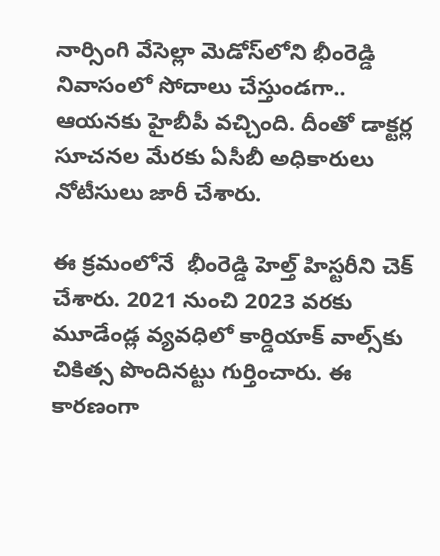నార్సింగి వేసెల్లా మెడోస్‌‌లోని భీంరెడ్డి నివాసంలో సోదాలు చేస్తుండగా.. ఆయనకు హైబీపీ వచ్చింది. దీంతో డాక్టర్ల సూచనల మేరకు ఏసీబీ అధికారులు నోటీసులు జారీ చేశారు.

ఈ క్రమంలోనే  భీంరెడ్డి హెల్త్ హిస్టరీని చెక్ చేశారు. 2021 నుంచి 2023 వరకు మూడేండ్ల వ్యవధిలో కార్డియాక్ వాల్స్‌‌కు చికిత్స పొందినట్టు గుర్తించారు. ఈ కారణంగా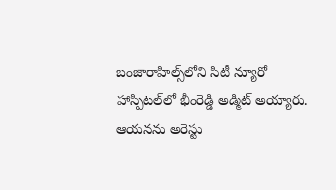బంజారాహిల్స్‌‌లోని సిటీ న్యూరో హాస్పిటల్‌‌లో భీంరెడ్డి అడ్మిట్‌‌ అయ్యారు. ఆయనను అరెస్టు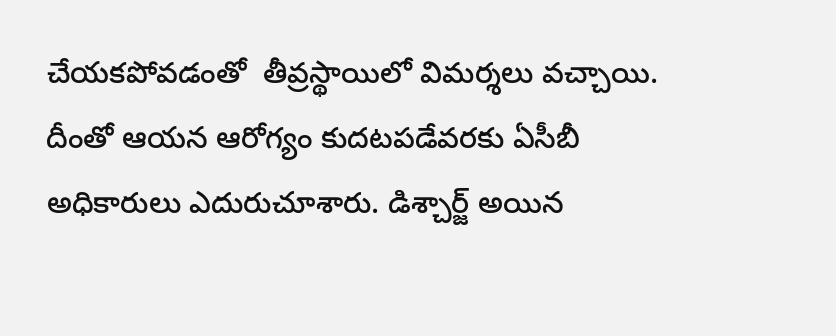చేయకపోవడంతో  తీవ్రస్థాయిలో విమర్శలు వచ్చాయి. దీంతో ఆయన ఆరోగ్యం కుదటపడేవరకు ఏసీబీ అధికారులు ఎదురుచూశారు. డిశ్చార్జ్‌‌ అయిన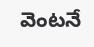వెంటనే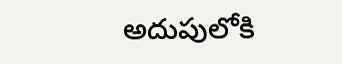అదుపులోకి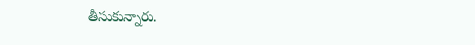తీసుకున్నారు.